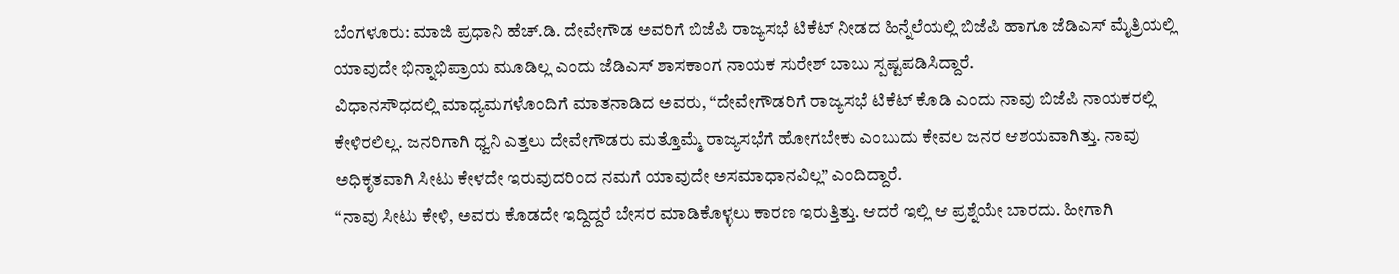ಬೆಂಗಳೂರು: ಮಾಜಿ ಪ್ರಧಾನಿ ಹೆಚ್.ಡಿ. ದೇವೇಗೌಡ ಅವರಿಗೆ ಬಿಜೆಪಿ ರಾಜ್ಯಸಭೆ ಟಿಕೆಟ್ ನೀಡದ ಹಿನ್ನೆಲೆಯಲ್ಲಿ ಬಿಜೆಪಿ ಹಾಗೂ ಜೆಡಿಎಸ್ ಮೈತ್ರಿಯಲ್ಲಿ ಯಾವುದೇ ಭಿನ್ನಾಭಿಪ್ರಾಯ ಮೂಡಿಲ್ಲ ಎಂದು ಜೆಡಿಎಸ್ ಶಾಸಕಾಂಗ ನಾಯಕ ಸುರೇಶ್ ಬಾಬು ಸ್ಪಷ್ಟಪಡಿಸಿದ್ದಾರೆ.
ವಿಧಾನಸೌಧದಲ್ಲಿ ಮಾಧ್ಯಮಗಳೊಂದಿಗೆ ಮಾತನಾಡಿದ ಅವರು, “ದೇವೇಗೌಡರಿಗೆ ರಾಜ್ಯಸಭೆ ಟಿಕೆಟ್ ಕೊಡಿ ಎಂದು ನಾವು ಬಿಜೆಪಿ ನಾಯಕರಲ್ಲಿ ಕೇಳಿರಲಿಲ್ಲ. ಜನರಿಗಾಗಿ ಧ್ವನಿ ಎತ್ತಲು ದೇವೇಗೌಡರು ಮತ್ತೊಮ್ಮೆ ರಾಜ್ಯಸಭೆಗೆ ಹೋಗಬೇಕು ಎಂಬುದು ಕೇವಲ ಜನರ ಆಶಯವಾಗಿತ್ತು. ನಾವು ಅಧಿಕೃತವಾಗಿ ಸೀಟು ಕೇಳದೇ ಇರುವುದರಿಂದ ನಮಗೆ ಯಾವುದೇ ಅಸಮಾಧಾನವಿಲ್ಲ” ಎಂದಿದ್ದಾರೆ.
“ನಾವು ಸೀಟು ಕೇಳಿ, ಅವರು ಕೊಡದೇ ಇದ್ದಿದ್ದರೆ ಬೇಸರ ಮಾಡಿಕೊಳ್ಳಲು ಕಾರಣ ಇರುತ್ತಿತ್ತು. ಆದರೆ ಇಲ್ಲಿ ಆ ಪ್ರಶ್ನೆಯೇ ಬಾರದು. ಹೀಗಾಗಿ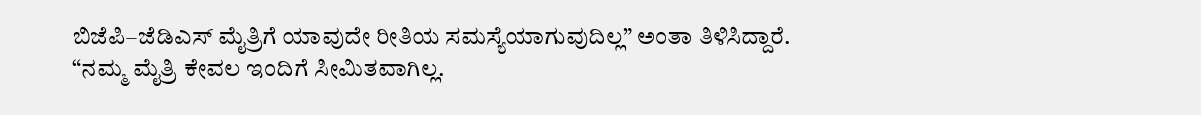ಬಿಜೆಪಿ–ಜೆಡಿಎಸ್ ಮೈತ್ರಿಗೆ ಯಾವುದೇ ರೀತಿಯ ಸಮಸ್ಯೆಯಾಗುವುದಿಲ್ಲ” ಅಂತಾ ತಿಳಿಸಿದ್ದಾರೆ.
“ನಮ್ಮ ಮೈತ್ರಿ ಕೇವಲ ಇಂದಿಗೆ ಸೀಮಿತವಾಗಿಲ್ಲ.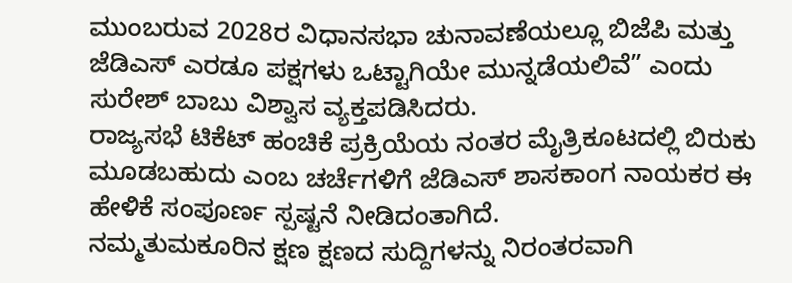ಮುಂಬರುವ 2028ರ ವಿಧಾನಸಭಾ ಚುನಾವಣೆಯಲ್ಲೂ ಬಿಜೆಪಿ ಮತ್ತು ಜೆಡಿಎಸ್ ಎರಡೂ ಪಕ್ಷಗಳು ಒಟ್ಟಾಗಿಯೇ ಮುನ್ನಡೆಯಲಿವೆ” ಎಂದು ಸುರೇಶ್ ಬಾಬು ವಿಶ್ವಾಸ ವ್ಯಕ್ತಪಡಿಸಿದರು.
ರಾಜ್ಯಸಭೆ ಟಿಕೆಟ್ ಹಂಚಿಕೆ ಪ್ರಕ್ರಿಯೆಯ ನಂತರ ಮೈತ್ರಿಕೂಟದಲ್ಲಿ ಬಿರುಕು ಮೂಡಬಹುದು ಎಂಬ ಚರ್ಚೆಗಳಿಗೆ ಜೆಡಿಎಸ್ ಶಾಸಕಾಂಗ ನಾಯಕರ ಈ ಹೇಳಿಕೆ ಸಂಪೂರ್ಣ ಸ್ಪಷ್ಟನೆ ನೀಡಿದಂತಾಗಿದೆ.
ನಮ್ಮತುಮಕೂರಿನ ಕ್ಷಣ ಕ್ಷಣದ ಸುದ್ದಿಗಳನ್ನು ನಿರಂತರವಾಗಿ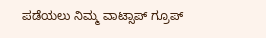ಪಡೆಯಲು ನಿಮ್ಮ ವಾಟ್ಸಾಪ್ ಗ್ರೂಪ್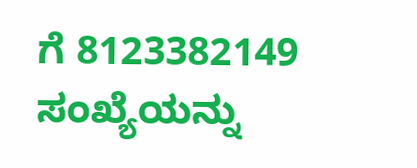ಗೆ 8123382149 ಸಂಖ್ಯೆಯನ್ನು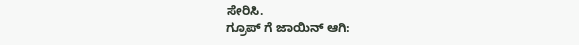ಸೇರಿಸಿ.
ಗ್ರೂಪ್ ಗೆ ಜಾಯಿನ್ ಆಗಿ: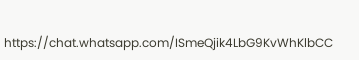https://chat.whatsapp.com/ISmeQjik4LbG9KvWhKlbCC